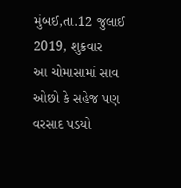મુંબઈ,તા.12 જુલાઈ 2019, શુક્રવાર
આ ચોમાસામાં સાવ ઓછો કે સહેજ પણ વરસાદ પડયો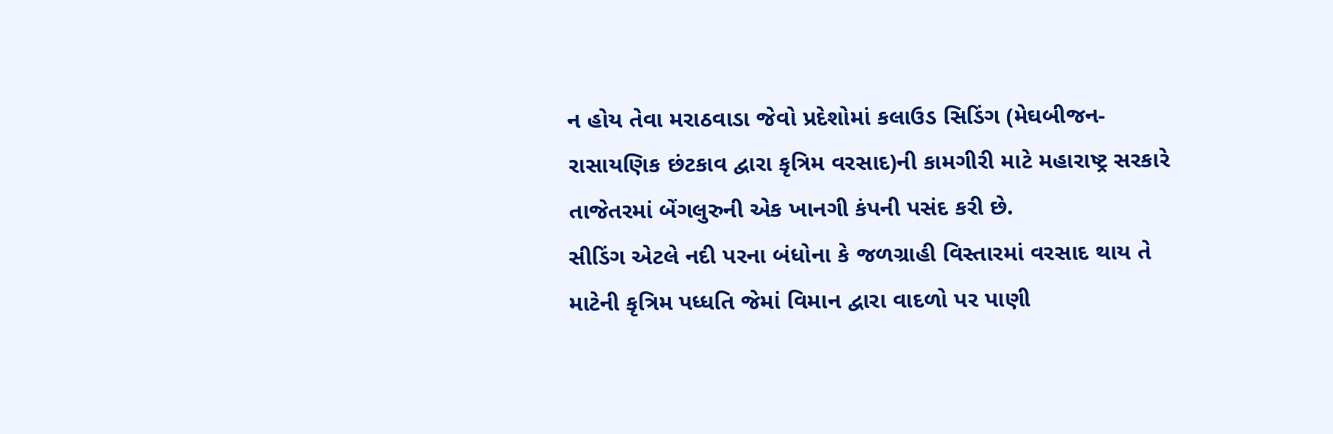ન હોય તેવા મરાઠવાડા જેવો પ્રદેશોમાં કલાઉડ સિડિંગ (મેઘબીજન-રાસાયણિક છંટકાવ દ્વારા કૃત્રિમ વરસાદ)ની કામગીરી માટે મહારાષ્ટ્ર સરકારે તાજેતરમાં બેંગલુરુની એક ખાનગી કંપની પસંદ કરી છે.
સીડિંગ એટલે નદી પરના બંધોના કે જળગ્રાહી વિસ્તારમાં વરસાદ થાય તે માટેની કૃત્રિમ પધ્ધતિ જેમાં વિમાન દ્વારા વાદળો પર પાણી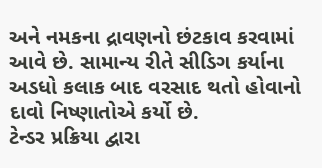અને નમકના દ્રાવણનો છંટકાવ કરવામાં આવે છે. સામાન્ય રીતે સીડિગ કર્યાના અડધો કલાક બાદ વરસાદ થતો હોવાનો દાવો નિષ્ણાતોએ કર્યો છે.
ટેન્ડર પ્રક્રિયા દ્વારા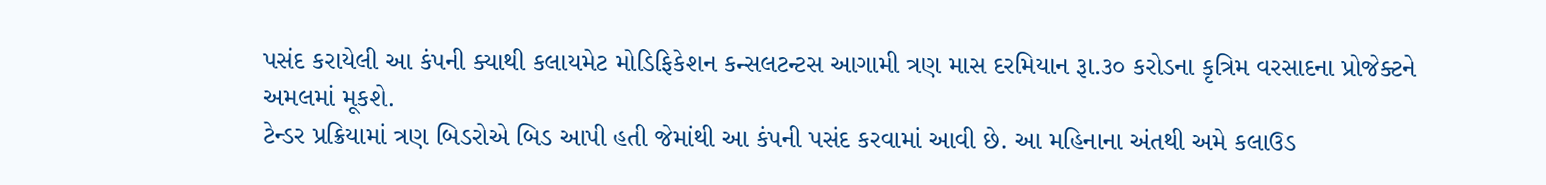પસંદ કરાયેલી આ કંપની ક્યાથી કલાયમેટ મોડિફિકેશન કન્સલટન્ટસ આગામી ત્રણ માસ દરમિયાન રૂા.૩૦ કરોડના કૃત્રિમ વરસાદના પ્રોજેક્ટને અમલમાં મૂકશે.
ટેન્ડર પ્રક્રિયામાં ત્રણ બિડરોએ બિડ આપી હતી જેમાંથી આ કંપની પસંદ કરવામાં આવી છે. આ મહિનાના અંતથી અમે કલાઉડ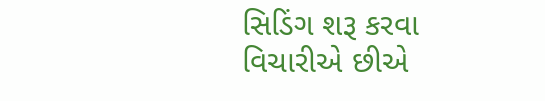સિડિંગ શરૂ કરવા વિચારીએ છીએ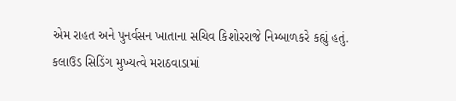એમ રાહત અને પુનર્વસન ખાતાના સચિવ કિશોરરાજે નિમ્બાળકરે કહ્યું હતું.
કલાઉડ સિડિંગ મુખ્યત્વે મરાઠવાડામાં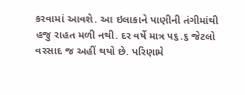કરવામાં આવશે. આ ઇલાકાને પાણીની તંગીમાંથી હજુ રાહત મળી નથી. દર વર્ષે માત્ર ૫૬.૬ જેટલો વરસાદ જ અહીં થયો છે. પરિણામે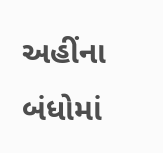અહીંના બંધોમાં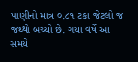પાણીનો માત્ર ૦.૮૧ ટકા જેટલો જ જથ્થો બચ્યો છે. ગયા વર્ષે આ સમયે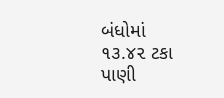બંધોમાં ૧૩.૪૨ ટકા પાણી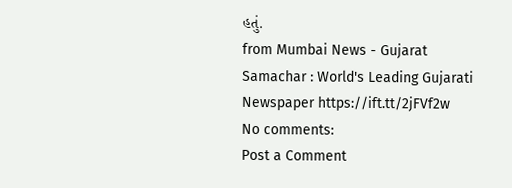હતું.
from Mumbai News - Gujarat Samachar : World's Leading Gujarati Newspaper https://ift.tt/2jFVf2w
No comments:
Post a Comment